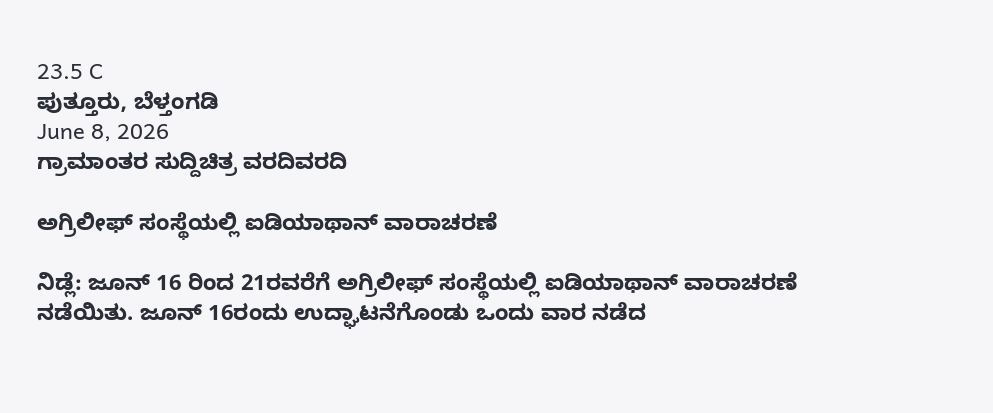23.5 C
ಪುತ್ತೂರು, ಬೆಳ್ತಂಗಡಿ
June 8, 2026
ಗ್ರಾಮಾಂತರ ಸುದ್ದಿಚಿತ್ರ ವರದಿವರದಿ

ಅಗ್ರಿಲೀಫ್ ಸಂಸ್ಥೆಯಲ್ಲಿ ಐಡಿಯಾಥಾನ್ ವಾರಾಚರಣೆ

ನಿಡ್ಲೆ: ಜೂನ್ 16 ರಿಂದ 21ರವರೆಗೆ ಅಗ್ರಿಲೀಫ್ ಸಂಸ್ಥೆಯಲ್ಲಿ ಐಡಿಯಾಥಾನ್ ವಾರಾಚರಣೆ ನಡೆಯಿತು. ಜೂನ್ 16ರಂದು ಉದ್ಘಾಟನೆಗೊಂಡು ಒಂದು ವಾರ ನಡೆದ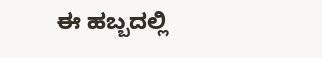ಈ ಹಬ್ಬದಲ್ಲಿ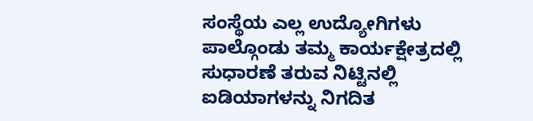ಸಂಸ್ಥೆಯ ಎಲ್ಲ ಉದ್ಯೋಗಿಗಳು ಪಾಲ್ಗೊಂಡು ತಮ್ಮ ಕಾರ್ಯಕ್ಷೇತ್ರದಲ್ಲಿ ಸುಧಾರಣೆ ತರುವ ನಿಟ್ಟಿನಲ್ಲಿ ಐಡಿಯಾಗಳನ್ನು ನಿಗದಿತ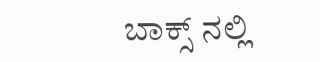ಬಾಕ್ಸ್ ನಲ್ಲಿ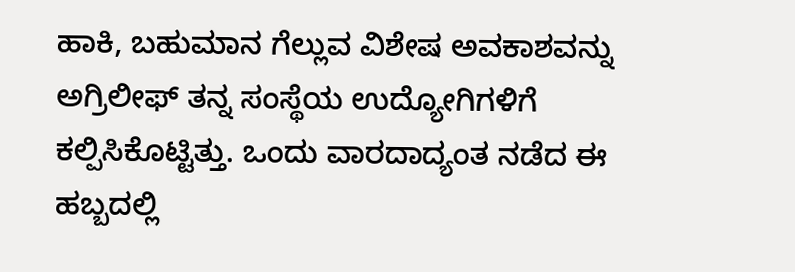ಹಾಕಿ, ಬಹುಮಾನ ಗೆಲ್ಲುವ ವಿಶೇಷ ಅವಕಾಶವನ್ನು ಅಗ್ರಿಲೀಫ್ ತನ್ನ ಸಂಸ್ಥೆಯ ಉದ್ಯೋಗಿಗಳಿಗೆ ಕಲ್ಪಿಸಿಕೊಟ್ಟಿತ್ತು. ಒಂದು ವಾರದಾದ್ಯಂತ ನಡೆದ ಈ ಹಬ್ಬದಲ್ಲಿ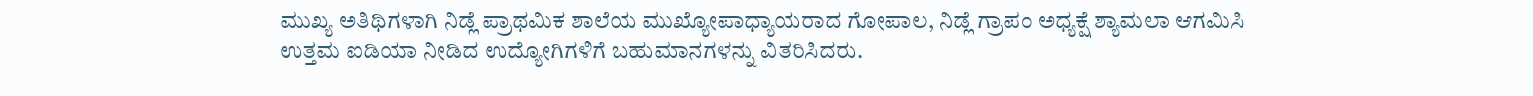ಮುಖ್ಯ ಅತಿಥಿಗಳಾಗಿ ನಿಡ್ಲೆ ಪ್ರಾಥಮಿಕ ಶಾಲೆಯ ಮುಖ್ಯೋಪಾಧ್ಯಾಯರಾದ ಗೋಪಾಲ, ನಿಡ್ಲೆ ಗ್ರಾಪಂ ಅಧ್ಯಕ್ಷೆ ಶ್ಯಾಮಲಾ ಆಗಮಿಸಿ ಉತ್ತಮ ಐಡಿಯಾ ನೀಡಿದ ಉದ್ಯೋಗಿಗಳಿಗೆ ಬಹುಮಾನಗಳನ್ನು ವಿತರಿಸಿದರು.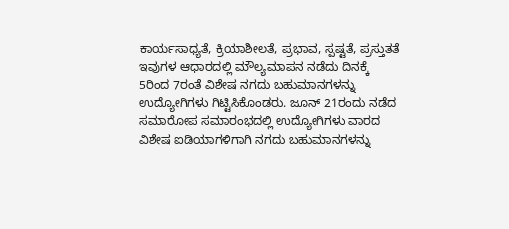ಕಾರ್ಯಸಾಧ್ಯತೆ, ಕ್ರಿಯಾಶೀಲತೆ, ಪ್ರಭಾವ, ಸ್ಪಷ್ಟತೆ, ಪ್ರಸ್ತುತತೆ ಇವುಗಳ ಆಧಾರದಲ್ಲಿ ಮೌಲ್ಯಮಾಪನ ನಡೆದು ದಿನಕ್ಕೆ 5ರಿಂದ 7ರಂತೆ ವಿಶೇಷ ನಗದು ಬಹುಮಾನಗಳನ್ನು ಉದ್ಯೋಗಿಗಳು ಗಿಟ್ಟಿಸಿಕೊಂಡರು. ಜೂನ್ 21ರಂದು ನಡೆದ ಸಮಾರೋಪ ಸಮಾರಂಭದಲ್ಲಿ ಉದ್ಯೋಗಿಗಳು ವಾರದ ವಿಶೇಷ ಐಡಿಯಾಗಳಿಗಾಗಿ ನಗದು ಬಹುಮಾನಗಳನ್ನು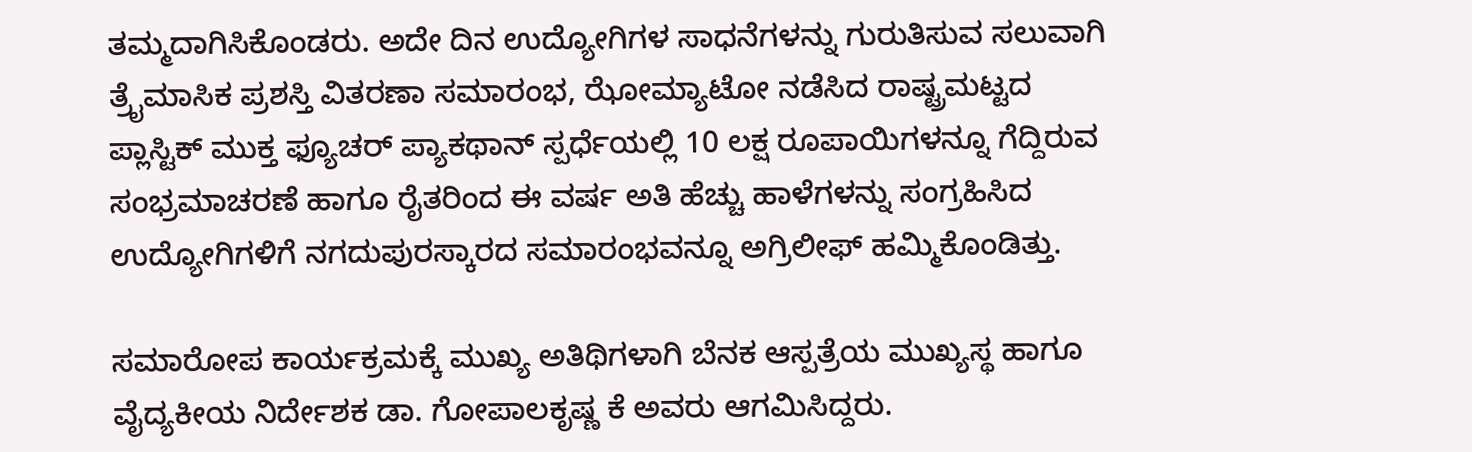ತಮ್ಮದಾಗಿಸಿಕೊಂಡರು. ಅದೇ ದಿನ ಉದ್ಯೋಗಿಗಳ ಸಾಧನೆಗಳನ್ನು ಗುರುತಿಸುವ ಸಲುವಾಗಿ ತ್ರೈಮಾಸಿಕ ಪ್ರಶಸ್ತಿ ವಿತರಣಾ ಸಮಾರಂಭ, ಝೋಮ್ಯಾಟೋ ನಡೆಸಿದ ರಾಷ್ಟ್ರಮಟ್ಟದ ಪ್ಲಾಸ್ಟಿಕ್ ಮುಕ್ತ ಫ್ಯೂಚರ್ ಪ್ಯಾಕಥಾನ್ ಸ್ಪರ್ಧೆಯಲ್ಲಿ 10 ಲಕ್ಷ ರೂಪಾಯಿಗಳನ್ನೂ ಗೆದ್ದಿರುವ ಸಂಭ್ರಮಾಚರಣೆ ಹಾಗೂ ರೈತರಿಂದ ಈ ವರ್ಷ ಅತಿ ಹೆಚ್ಚು ಹಾಳೆಗಳನ್ನು ಸಂಗ್ರಹಿಸಿದ ಉದ್ಯೋಗಿಗಳಿಗೆ ನಗದುಪುರಸ್ಕಾರದ ಸಮಾರಂಭವನ್ನೂ ಅಗ್ರಿಲೀಫ್ ಹಮ್ಮಿಕೊಂಡಿತ್ತು.

ಸಮಾರೋಪ ಕಾರ್ಯಕ್ರಮಕ್ಕೆ ಮುಖ್ಯ ಅತಿಥಿಗಳಾಗಿ ಬೆನಕ ಆಸ್ಪತ್ರೆಯ ಮುಖ್ಯಸ್ಥ ಹಾಗೂ ವೈದ್ಯಕೀಯ ನಿರ್ದೇಶಕ ಡಾ. ಗೋಪಾಲಕೃಷ್ಣ ಕೆ ಅವರು ಆಗಮಿಸಿದ್ದರು.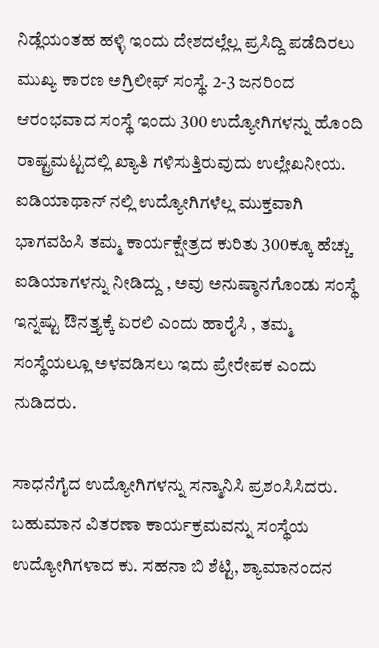ನಿಡ್ಲೆಯಂತಹ ಹಳ್ಳಿ ಇಂದು ದೇಶದಲ್ಲೆಲ್ಲ ಪ್ರಸಿದ್ದಿ ಪಡೆದಿರಲು ಮುಖ್ಯ ಕಾರಣ ಅಗ್ರಿಲೀಫ್ ಸಂಸ್ಥೆ. 2-3 ಜನರಿಂದ ಆರಂಭವಾದ ಸಂಸ್ಥೆ ಇಂದು 300 ಉದ್ಯೋಗಿಗಳನ್ನು ಹೊಂದಿ ರಾಷ್ಟ್ರಮಟ್ಟದಲ್ಲಿ ಖ್ಯಾತಿ ಗಳಿಸುತ್ತಿರುವುದು ಉಲ್ಲೇಖನೀಯ. ಐಡಿಯಾಥಾನ್ ನಲ್ಲಿ ಉದ್ಯೋಗಿಗಳೆಲ್ಲ ಮುಕ್ತವಾಗಿ ಭಾಗವಹಿಸಿ ತಮ್ಮ ಕಾರ್ಯಕ್ಷೇತ್ರದ ಕುರಿತು 300ಕ್ಕೂ ಹೆಚ್ಚು ಐಡಿಯಾಗಳನ್ನು ನೀಡಿದ್ದು , ಅವು ಅನುಷ್ಠಾನಗೊಂಡು ಸಂಸ್ಥೆ ಇನ್ನಷ್ಟು ಔನತ್ತ್ಯಕ್ಕೆ ಏರಲಿ ಎಂದು ಹಾರೈಸಿ , ತಮ್ಮ ಸಂಸ್ಥೆಯಲ್ಲೂ ಅಳವಡಿಸಲು ಇದು ಪ್ರೇರೇಪಕ ಎಂದು ನುಡಿದರು.

ಸಾಧನೆಗೈದ ಉದ್ಯೋಗಿಗಳನ್ನು ಸನ್ಮಾನಿಸಿ ಪ್ರಶಂಸಿಸಿದರು. ಬಹುಮಾನ ವಿತರಣಾ ಕಾರ್ಯಕ್ರಮವನ್ನು ಸಂಸ್ಥೆಯ ಉದ್ಯೋಗಿಗಳಾದ ಕು. ಸಹನಾ ಬಿ ಶೆಟ್ಟಿ, ಶ್ಯಾಮಾನಂದನ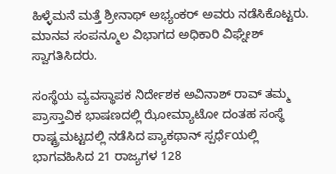ಹಿಳ್ಳೆಮನೆ ಮತ್ತೆ ಶ್ರೀನಾಥ್ ಅಭ್ಯಂಕರ್ ಅವರು ನಡೆಸಿಕೊಟ್ಟರು. ಮಾನವ ಸಂಪನ್ಮೂಲ ವಿಭಾಗದ ಅಧಿಕಾರಿ ವಿಘ್ನೇಶ್ ಸ್ವಾಗತಿಸಿದರು.

ಸಂಸ್ಥೆಯ ವ್ಯವಸ್ಥಾಪಕ ನಿರ್ದೇಶಕ ಅವಿನಾಶ್ ರಾವ್ ತಮ್ಮ ಪ್ರಾಸ್ತಾವಿಕ ಭಾಷಣದಲ್ಲಿ ಝೋಮ್ಯಾಟೋ ದಂತಹ ಸಂಸ್ಥೆ ರಾಷ್ಟ್ರಮಟ್ಟದಲ್ಲಿ ನಡೆಸಿದ ಪ್ಯಾಕಥಾನ್ ಸ್ಪರ್ಧೆಯಲ್ಲಿ ಭಾಗವಹಿಸಿದ 21 ರಾಜ್ಯಗಳ 128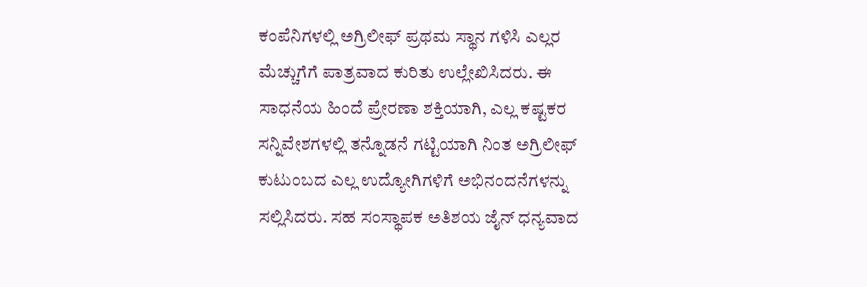ಕಂಪೆನಿಗಳಲ್ಲಿ ಅಗ್ರಿಲೀಫ್ ಪ್ರಥಮ ಸ್ಥಾನ ಗಳಿಸಿ ಎಲ್ಲರ ಮೆಚ್ಚುಗೆಗೆ ಪಾತ್ರವಾದ ಕುರಿತು ಉಲ್ಲೇಖಿಸಿದರು. ಈ ಸಾಧನೆಯ ಹಿಂದೆ ಪ್ರೇರಣಾ ಶಕ್ತಿಯಾಗಿ, ಎಲ್ಲ ಕಷ್ಟಕರ ಸನ್ನಿವೇಶಗಳಲ್ಲಿ ತನ್ನೊಡನೆ ಗಟ್ಟಿಯಾಗಿ ನಿಂತ ಅಗ್ರಿಲೀಫ್ ಕುಟುಂಬದ ಎಲ್ಲ ಉದ್ಯೋಗಿಗಳಿಗೆ ಅಭಿನಂದನೆಗಳನ್ನು ಸಲ್ಲಿಸಿದರು. ಸಹ ಸಂಸ್ಥಾಪಕ ಅತಿಶಯ ಜೈನ್ ಧನ್ಯವಾದ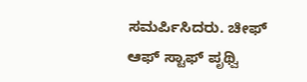ಸಮರ್ಪಿಸಿದರು. ಚೀಫ್ ಆಫ್ ಸ್ಟಾಫ್ ಪೃಥ್ವಿ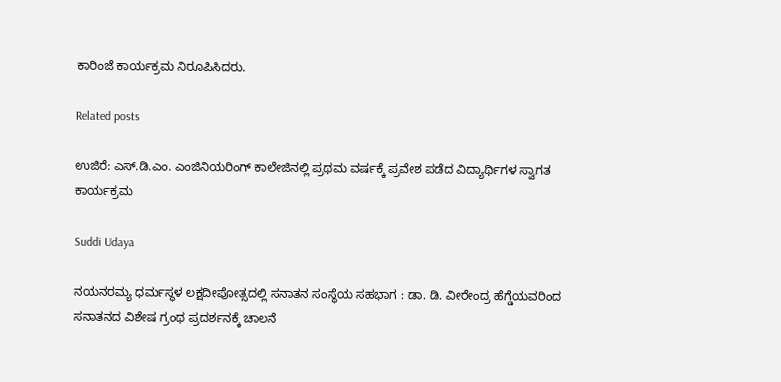ಕಾರಿಂಜೆ ಕಾರ್ಯಕ್ರಮ ನಿರೂಪಿಸಿದರು.

Related posts

ಉಜಿರೆ: ಎಸ್.ಡಿ.ಎಂ. ಎಂಜಿನಿಯರಿಂಗ್ ಕಾಲೇಜಿನಲ್ಲಿ ಪ್ರಥಮ ವರ್ಷಕ್ಕೆ ಪ್ರವೇಶ ಪಡೆದ ವಿದ್ಯಾರ್ಥಿಗಳ ಸ್ವಾಗತ ಕಾರ್ಯಕ್ರಮ

Suddi Udaya

ನಯನರಮ್ಯ ಧರ್ಮಸ್ಥಳ ಲಕ್ಷದೀಪೋತ್ಸದಲ್ಲಿ ಸನಾತನ ಸಂಸ್ಥೆಯ ಸಹಭಾಗ : ಡಾ. ಡಿ. ವೀರೇಂದ್ರ ಹೆಗ್ಡೆಯವರಿಂದ ಸನಾತನದ ವಿಶೇಷ ಗ್ರಂಥ ಪ್ರದರ್ಶನಕ್ಕೆ ಚಾಲನೆ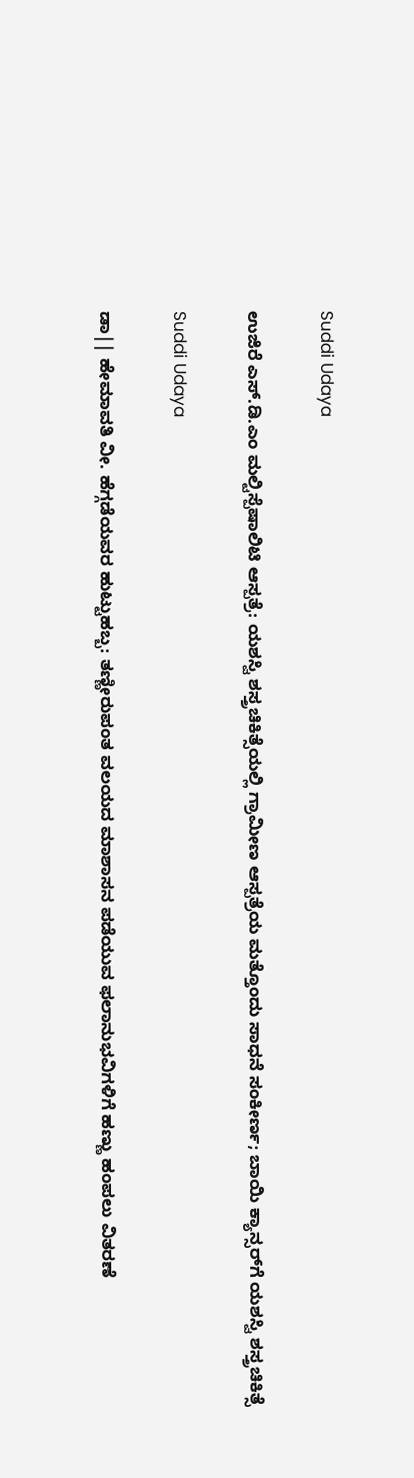Suddi Udaya

ಉಜಿರೆ ಎಸ್.ಡಿ.ಎಂ ಮಲ್ಟಿಸ್ಪೆಷಾಲಿಟಿ ಆಸ್ಪತ್ರೆ: ಯಶಸ್ವಿ ಶಸ್ತ್ರಚಿಕಿತ್ಸೆಯಲ್ಲಿ ಗ್ರಾಮೀಣ ಆಸ್ಪತ್ರೆಯ ಮತ್ತೊಂದು ಸಾಧನೆ ಸಂಕೀರ್ಣ; ಬಾಯಿ ಕ್ಯಾನ್ಸರ್‌ಗೆ ಯಶಸ್ವಿ ಶಸ್ತ್ರಚಿಕಿತ್ಸೆ

Suddi Udaya

ಡಾ|| ಹೇಮಾವತಿ ವೀ. ಹೆಗ್ಗಡೆಯವರ ಹುಟ್ಟುಹಬ್ಬ: ತಣ್ಣೀರುಪಂತ ವಲಯದ ಮಾಶಾಸನ ಪಡೆಯುವ ಫಲಾನುಭವಿಗಳಿಗೆ ಹಣ್ಣು ಹಂಪಲು ವಿತರಣೆ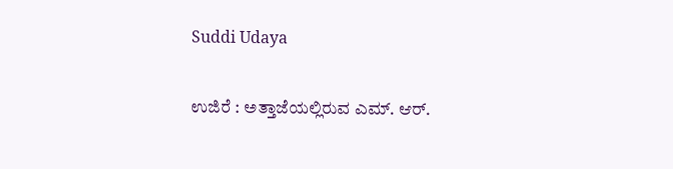Suddi Udaya

ಉಜಿರೆ : ಅತ್ತಾಜೆಯಲ್ಲಿರುವ ಎಮ್. ಆರ್.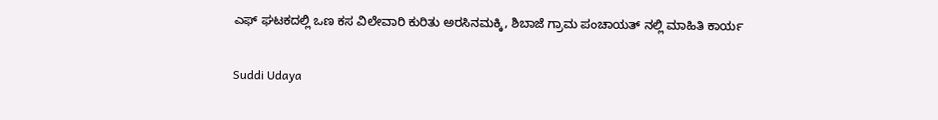ಎಫ್ ಘಟಕದಲ್ಲಿ ಒಣ ಕಸ ವಿಲೇವಾರಿ ಕುರಿತು ಅರಸಿನಮಕ್ಕಿ, ಶಿಬಾಜೆ ಗ್ರಾಮ ಪಂಚಾಯತ್ ನಲ್ಲಿ ಮಾಹಿತಿ ಕಾರ್ಯ

Suddi Udaya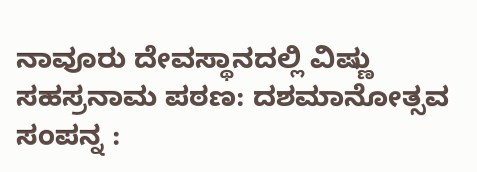ನಾವೂರು ದೇವಸ್ಥಾನದಲ್ಲಿ ವಿಷ್ಣು ಸಹಸ್ರನಾಮ ಪಠಣ: ದಶಮಾನೋತ್ಸವ ಸಂಪನ್ನ :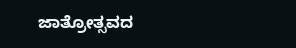ಜಾತ್ರೋತ್ಸವದ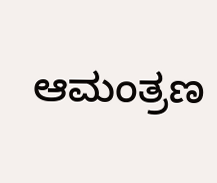ಆಮಂತ್ರಣ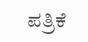ಪತ್ರಿಕೆ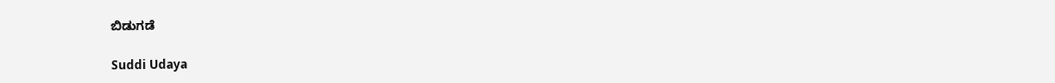ಬಿಡುಗಡೆ

Suddi Udaya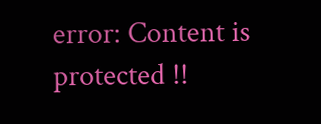error: Content is protected !!